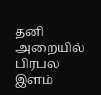தனி அறையில் பிரபல இளம்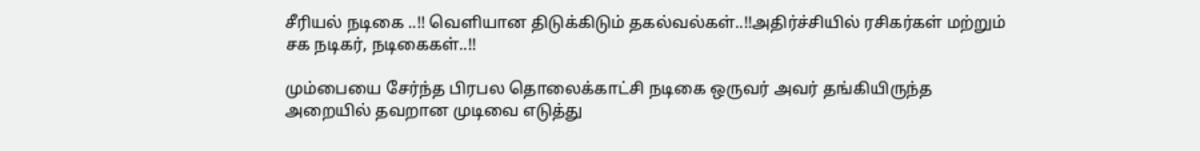சீரியல் நடிகை ..!! வெளியான திடுக்கிடும் தகல்வல்கள்..!!அதிர்ச்சியில் ரசிகர்கள் மற்றும் சக நடிகர், நடிகைகள்..!!

மும்பையை சேர்ந்த பிரபல தொலைக்காட்சி நடிகை ஒருவர் அவர் தங்கியிருந்த அறையில் தவறான முடிவை எடுத்து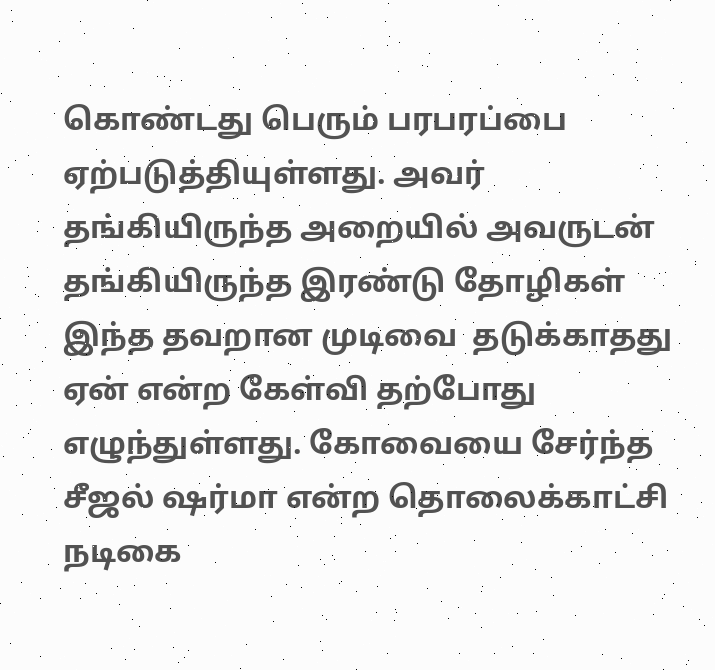கொண்டது பெரும் பரபரப்பை ஏற்படுத்தியுள்ளது. அவர் தங்கியிருந்த அறையில் அவருடன் தங்கியிருந்த இரண்டு தோழிகள் இந்த தவறான முடிவை  தடுக்காதது ஏன் என்ற கேள்வி தற்போது எழுந்துள்ளது. கோவையை சேர்ந்த சீஜல் ஷர்மா என்ற தொலைக்காட்சி நடிகை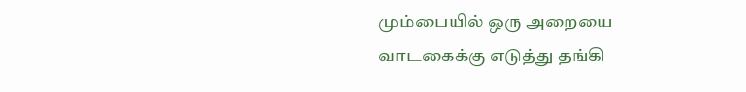மும்பையில் ஒரு அறையை வாடகைக்கு எடுத்து தங்கி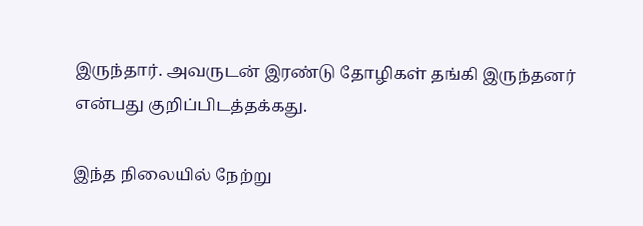இருந்தார். அவருடன் இரண்டு தோழிகள் தங்கி இருந்தனர் என்பது குறிப்பிடத்தக்கது.

இந்த நிலையில் நேற்று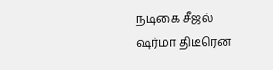நடிகை சீஜல் ஷர்மா திடீரென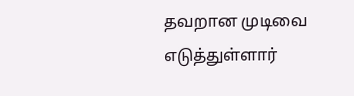தவறான முடிவை எடுத்துள்ளார்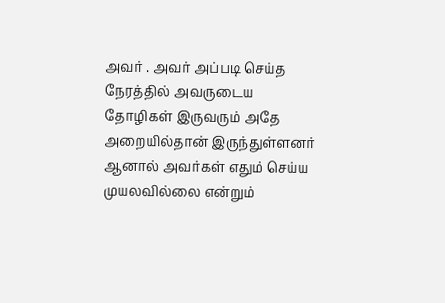அவர் . அவர் அப்படி செய்த நேரத்தில் அவருடைய தோழிகள் இருவரும் அதே அறையில்தான் இருந்துள்ளனர் ஆனால் அவர்கள் எதும் செய்ய முயலவில்லை என்றும்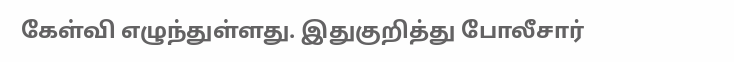கேள்வி எழுந்துள்ளது. இதுகுறித்து போலீசார்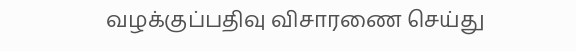வழக்குப்பதிவு விசாரணை செய்து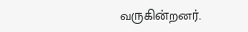வருகின்றனர்.